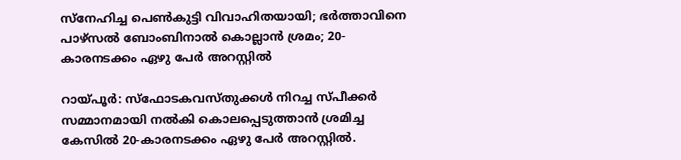സ്നേഹിച്ച പെണ്‍കുട്ടി വിവാഹിതയായി; ഭര്‍ത്താവിനെ പാഴ്സല്‍ ബോംബിനാല്‍ കൊല്ലാന്‍ ശ്രമം; 20-കാരനടക്കം ഏഴു പേര്‍ അറസ്റ്റില്‍

റായ്പൂര്‍: സ്‌ഫോടകവസ്തുക്കള്‍ നിറച്ച സ്പീക്കര്‍ സമ്മാനമായി നല്‍കി കൊലപ്പെടുത്താന്‍ ശ്രമിച്ച കേസില്‍ 20-കാരനടക്കം ഏഴു പേര്‍ അറസ്റ്റില്‍.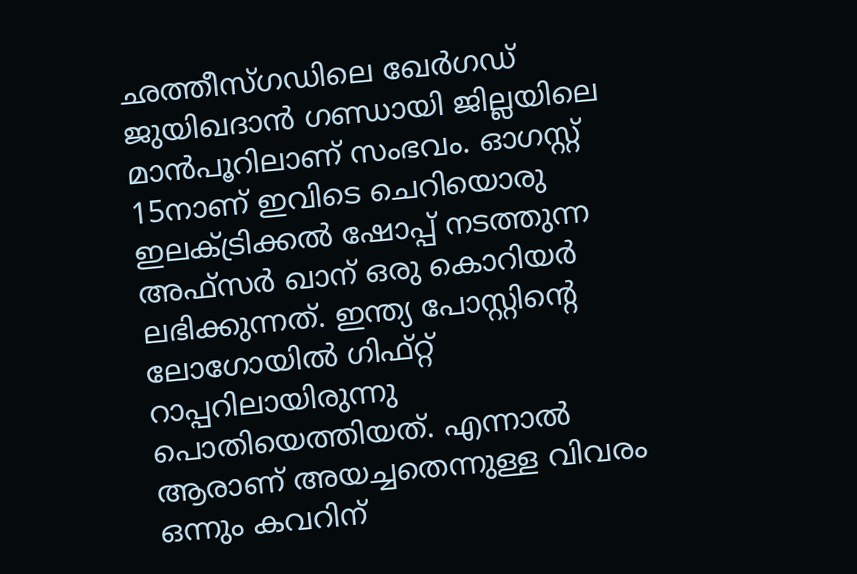ഛത്തീസ്ഗഡിലെ ഖേര്‍ഗഡ് ജുയിഖദാന്‍ ഗണ്ഡായി ജില്ലയിലെ മാന്‍പൂറിലാണ് സംഭവം. ഓഗസ്റ്റ് 15നാണ് ഇവിടെ ചെറിയൊരു ഇലക്ട്രിക്കല്‍ ഷോപ്പ് നടത്തുന്ന അഫ്‌സര്‍ ഖാന് ഒരു കൊറിയര്‍ ലഭിക്കുന്നത്. ഇന്ത്യ പോസ്റ്റിന്റെ ലോഗോയില്‍ ഗിഫ്റ്റ് റാപ്പറിലായിരുന്നു പൊതിയെത്തിയത്. എന്നാല്‍ ആരാണ് അയച്ചതെന്നുള്ള വിവരം ഒന്നും കവറിന്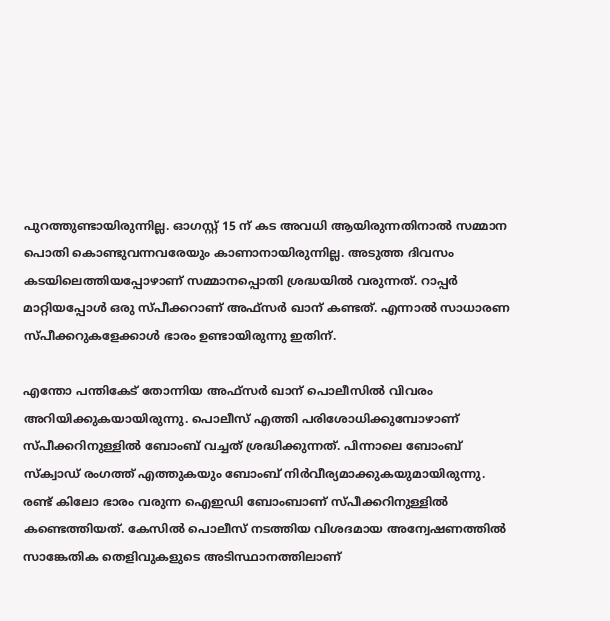പുറത്തുണ്ടായിരുന്നില്ല. ഓഗസ്റ്റ് 15 ന് കട അവധി ആയിരുന്നതിനാല്‍ സമ്മാന പൊതി കൊണ്ടുവന്നവരേയും കാണാനായിരുന്നില്ല. അടുത്ത ദിവസം കടയിലെത്തിയപ്പോഴാണ് സമ്മാനപ്പൊതി ശ്രദ്ധയില്‍ വരുന്നത്. റാപ്പര്‍ മാറ്റിയപ്പോള്‍ ഒരു സ്പീക്കറാണ് അഫ്‌സര്‍ ഖാന് കണ്ടത്. എന്നാല്‍ സാധാരണ സ്പീക്കറുകളേക്കാള്‍ ഭാരം ഉണ്ടായിരുന്നു ഇതിന്.

എന്തോ പന്തികേട് തോന്നിയ അഫ്‌സര്‍ ഖാന് പൊലീസില്‍ വിവരം അറിയിക്കുകയായിരുന്നു. പൊലീസ് എത്തി പരിശോധിക്കുമ്പോഴാണ് സ്പീക്കറിനുള്ളില്‍ ബോംബ് വച്ചത് ശ്രദ്ധിക്കുന്നത്. പിന്നാലെ ബോംബ് സ്‌ക്വാഡ് രംഗത്ത് എത്തുകയും ബോംബ് നിര്‍വീര്യമാക്കുകയുമായിരുന്നു. രണ്ട് കിലോ ഭാരം വരുന്ന ഐഇഡി ബോംബാണ് സ്പീക്കറിനുള്ളില്‍ കണ്ടെത്തിയത്. കേസില്‍ പൊലീസ് നടത്തിയ വിശദമായ അന്വേഷണത്തില്‍ സാങ്കേതിക തെളിവുകളുടെ അടിസ്ഥാനത്തിലാണ്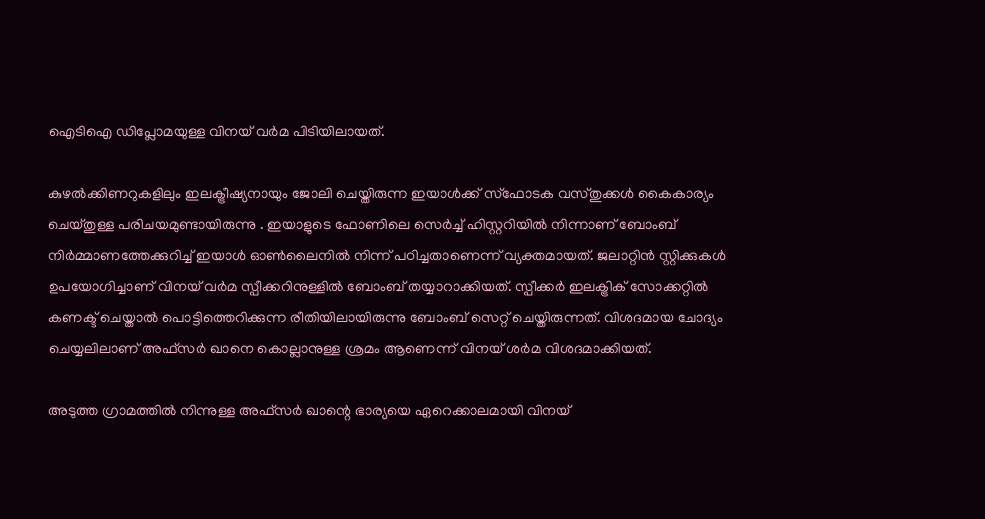ഐടിഐ ഡിപ്ലോമയുള്ള വിനയ് വര്‍മ പിടിയിലായത്.

കുഴല്‍ക്കിണറുകളിലും ഇലക്ട്രീഷ്യനായും ജോലി ചെയ്തിരുന്ന ഇയാള്‍ക്ക് സ്‌ഫോടക വസ്തുക്കള്‍ കൈകാര്യം ചെയ്തുള്ള പരിചയമുണ്ടായിരുന്നു . ഇയാളുടെ ഫോണിലെ സെര്‍ച്ച് ഹിസ്റ്ററിയില്‍ നിന്നാണ് ബോംബ് നിര്‍മ്മാണത്തേക്കുറിച്ച് ഇയാള്‍ ഓണ്‍ലൈനില്‍ നിന്ന് പഠിച്ചതാണെന്ന് വ്യക്തമായത്. ജലാറ്റിന്‍ സ്റ്റിക്കുകള്‍ ഉപയോഗിച്ചാണ് വിനയ് വര്‍മ സ്പീക്കറിനുള്ളില്‍ ബോംബ് തയ്യാറാക്കിയത്. സ്പീക്കര്‍ ഇലക്ട്രിക് സോക്കറ്റില്‍ കണക്ട് ചെയ്താല്‍ പൊട്ടിത്തെറിക്കുന്ന രീതിയിലായിരുന്നു ബോംബ് സെറ്റ് ചെയ്തിരുന്നത്. വിശദമായ ചോദ്യം ചെയ്യലിലാണ് അഫ്‌സര്‍ ഖാനെ കൊല്ലാനുള്ള ശ്രമം ആണെന്ന് വിനയ് ശര്‍മ വിശദമാക്കിയത്.

അടുത്ത ഗ്രാമത്തില്‍ നിന്നുള്ള അഫ്‌സര്‍ ഖാന്റെ ഭാര്യയെ ഏറെക്കാലമായി വിനയ്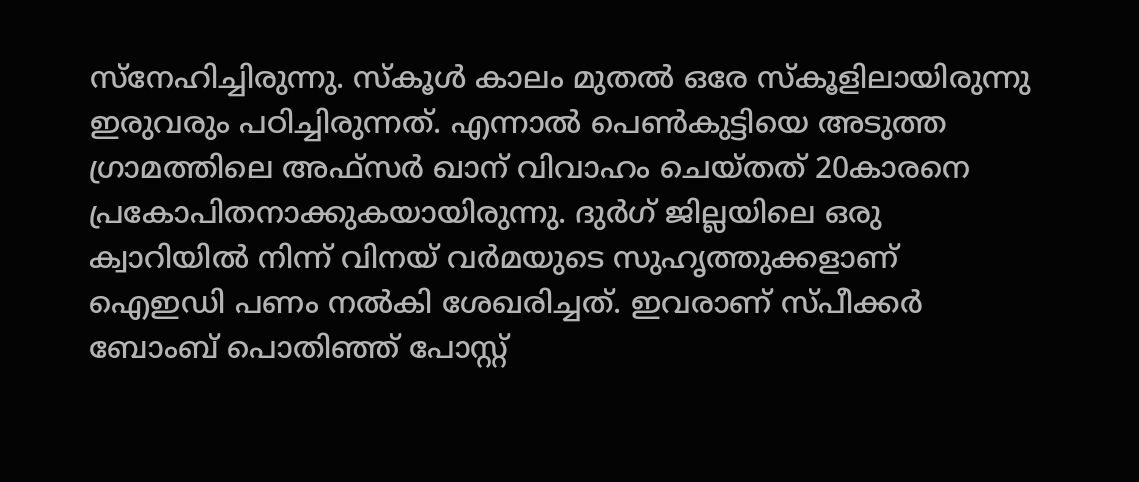സ്‌നേഹിച്ചിരുന്നു. സ്‌കൂള്‍ കാലം മുതല്‍ ഒരേ സ്‌കൂളിലായിരുന്നു ഇരുവരും പഠിച്ചിരുന്നത്. എന്നാല്‍ പെണ്‍കുട്ടിയെ അടുത്ത ഗ്രാമത്തിലെ അഫ്‌സര്‍ ഖാന് വിവാഹം ചെയ്തത് 20കാരനെ പ്രകോപിതനാക്കുകയായിരുന്നു. ദുര്‍ഗ് ജില്ലയിലെ ഒരു ക്വാറിയില്‍ നിന്ന് വിനയ് വര്‍മയുടെ സുഹൃത്തുക്കളാണ് ഐഇഡി പണം നല്‍കി ശേഖരിച്ചത്. ഇവരാണ് സ്പീക്കര്‍ ബോംബ് പൊതിഞ്ഞ് പോസ്റ്റ്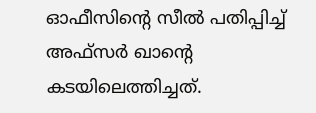ഓഫീസിന്റെ സീല്‍ പതിപ്പിച്ച് അഫ്‌സര്‍ ഖാന്റെ കടയിലെത്തിച്ചത്.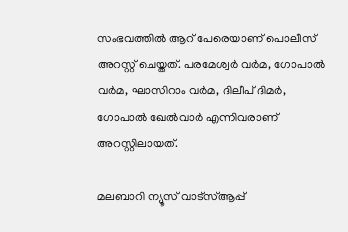സംഭവത്തില്‍ ആറ് പേരെയാണ് പൊലീസ് അറസ്റ്റ് ചെയ്തത്. പരമേശ്വര്‍ വര്‍മ, ഗോപാല്‍ വര്‍മ, ഘാസിറാം വര്‍മ, ദിലീപ് ദിമര്‍, ഗോപാല്‍ ഖേല്‍വാര്‍ എന്നിവരാണ് അറസ്റ്റിലായത്.

മലബാറി ന്യൂസ് വാട്‌സ്ആപ്പ്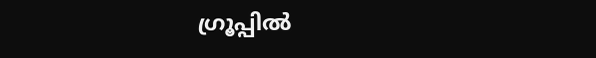ഗ്രൂപ്പില്‍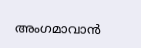അംഗമാവാന്‍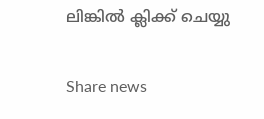ലിങ്കില്‍ ക്ലിക്ക് ചെയ്യു


Share news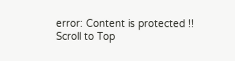error: Content is protected !!
Scroll to Top